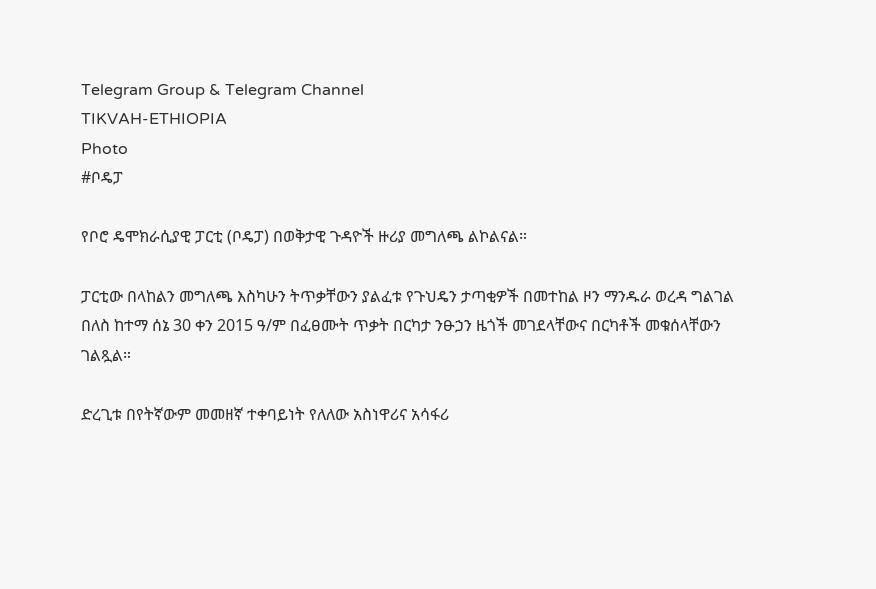Telegram Group & Telegram Channel
TIKVAH-ETHIOPIA
Photo
#ቦዴፓ

የቦሮ ዴሞክራሲያዊ ፓርቲ (ቦዴፓ) በወቅታዊ ጉዳዮች ዙሪያ መግለጫ ልኮልናል።

ፓርቲው በላከልን መግለጫ እስካሁን ትጥቃቸውን ያልፈቱ የጉህዴን ታጣቂዎች በመተከል ዞን ማንዱራ ወረዳ ግልገል በለስ ከተማ ሰኔ 30 ቀን 2015 ዓ/ም በፈፀሙት ጥቃት በርካታ ንፁኃን ዜጎች መገደላቸውና በርካቶች መቁሰላቸውን ገልጿል።

ድረጊቱ በየትኛውም መመዘኛ ተቀባይነት የለለው አስነዋሪና አሳፋሪ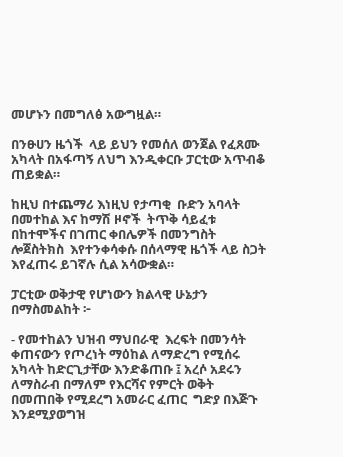መሆኑን በመግለፅ አውግዟል።

በንፁሀን ዜጎች  ላይ ይህን የመሰለ ወንጀል የፈጸሙ አካላት በአፋጣኝ ለህግ እንዲቀርቡ ፓርቲው አጥብቆ ጠይቋል።

ከዚህ በተጨማሪ እነዚህ የታጣቂ  ቡድን አባላት በመተከል እና ከማሽ ዞኖች  ትጥቅ ሳይፈቱ በከተሞችና በገጠር ቀበሌዎች በመንግስት ሎጀስትክስ  እየተንቀሳቀሱ በሰላማዊ ዜጎች ላይ ስጋት እየፈጠሩ ይገኛሉ ሲል አሳውቋል።

ፓርቲው ወቅታዊ የሆነውን ክልላዊ ሁኔታን በማስመልከት ፦

- የመተከልን ህዝብ ማህበራዊ  እረፍት በመንሳት ቀጠናውን የጦረነት ማዕከል ለማድረግ የሚሰሩ አካላት ከድርጊታቸው እንድቆጠቡ ፤ አረሶ አደሩን ለማስራብ በማለም የእርሻና የምርት ወቅት በመጠበቅ የሚደረግ አመራር ፈጠር  ግድያ በእጅጉ እንደሚያወግዝ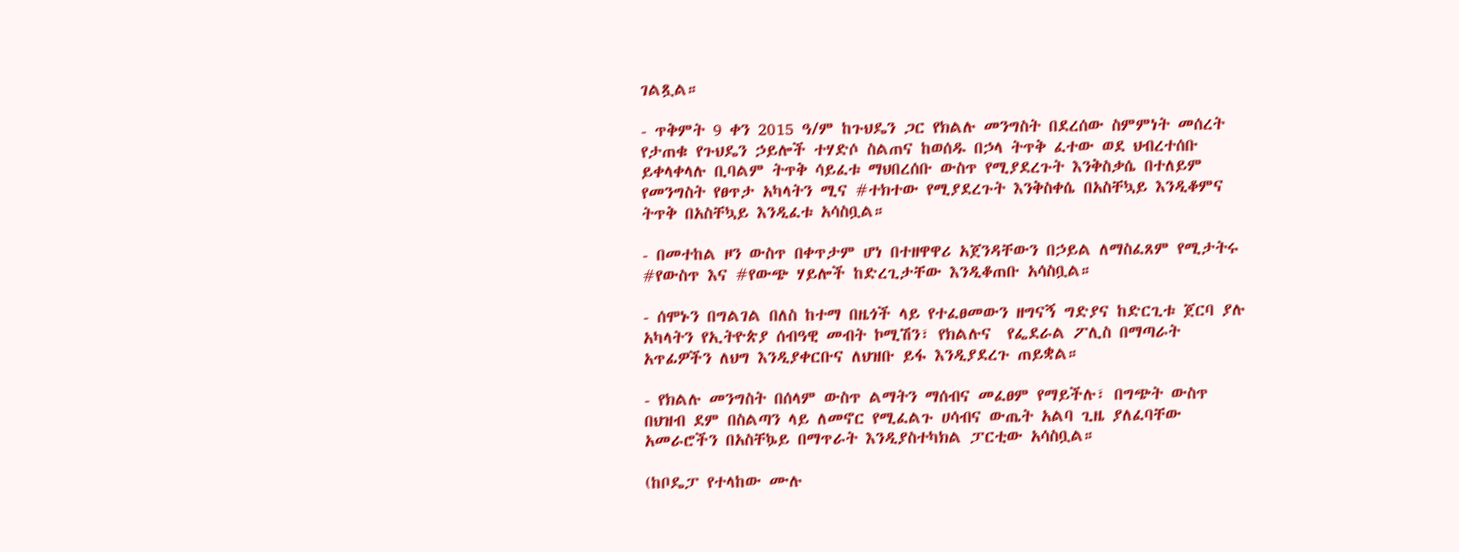ገልጿል።

- ጥቅምት 9 ቀን 2015 ዓ/ም ከጉህዴን ጋር የክልሉ መንግስት በደረሰው ስምምነት መሰረት የታጠቁ የጉህዴን ኃይሎች ተሃድሶ ስልጠና ከወሰዱ በኃላ ትጥቅ ፈተው ወደ ህብረተሰቡ ይቀላቀላሉ ቢባልም ትጥቅ ሳይፈቱ ማህበረሰቡ ውስጥ የሚያደረጉት እንቅስቃሴ በተለይም የመንግስት የፀጥታ አካላትን ሚና #ተክተው የሚያደረጉት እንቅስቀሴ በአስቸኳይ እንዲቆምና ትጥቅ በአስቸኳይ እንዲፈቱ አሳስቧል።

- በመተከል ዞን ውስጥ በቀጥታም ሆነ በተዘዋዋሪ አጀንዳቸውን በኃይል ለማስፈጸም የሚታትሩ #የውስጥ እና #የውጭ ሃይሎች ከድረጊታቸው እንዲቆጠቡ አሳስቧል።

- ሰሞኑን በግልገል በለስ ከተማ በዜጎች ላይ የተፈፀመውን ዘግናኝ ግድያና ከድርጊቱ ጀርባ ያሉ አካላትን የኢትዮጵያ ሰብዓዊ መብት ኮሚሽን፣ የክልሉና  የፌደራል ፖሊስ በማጣራት አጥፊዎችን ለህግ እንዲያቀርቡና ለህዝቡ ይፋ እንዲያደረጉ ጠይቋል።

- የክልሉ መንግስት በሰላም ውስጥ ልማትን ማሰብና መፈፀም የማይችሉ፣ በግጭት ውስጥ በህዝብ ደም በስልጣን ላይ ለመኖር የሚፈልጉ ሀሳብና ውጤት አልባ ጊዜ ያለፈባቸው አመራሮችን በአስቸኴይ በማጥራት እንዲያስተካክል ፓርቲው አሳስቧል።

(ከቦዴፓ የተላከው ሙሉ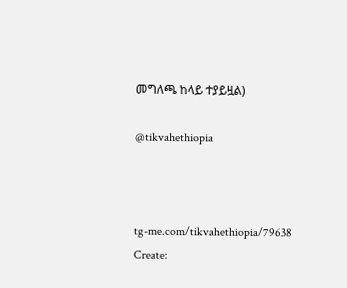መግለጫ ከላይ ተያይዟል)

@tikvahethiopia



tg-me.com/tikvahethiopia/79638
Create: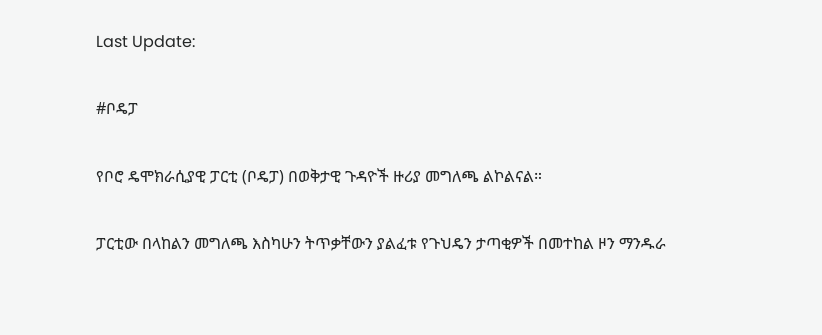Last Update:

#ቦዴፓ

የቦሮ ዴሞክራሲያዊ ፓርቲ (ቦዴፓ) በወቅታዊ ጉዳዮች ዙሪያ መግለጫ ልኮልናል።

ፓርቲው በላከልን መግለጫ እስካሁን ትጥቃቸውን ያልፈቱ የጉህዴን ታጣቂዎች በመተከል ዞን ማንዱራ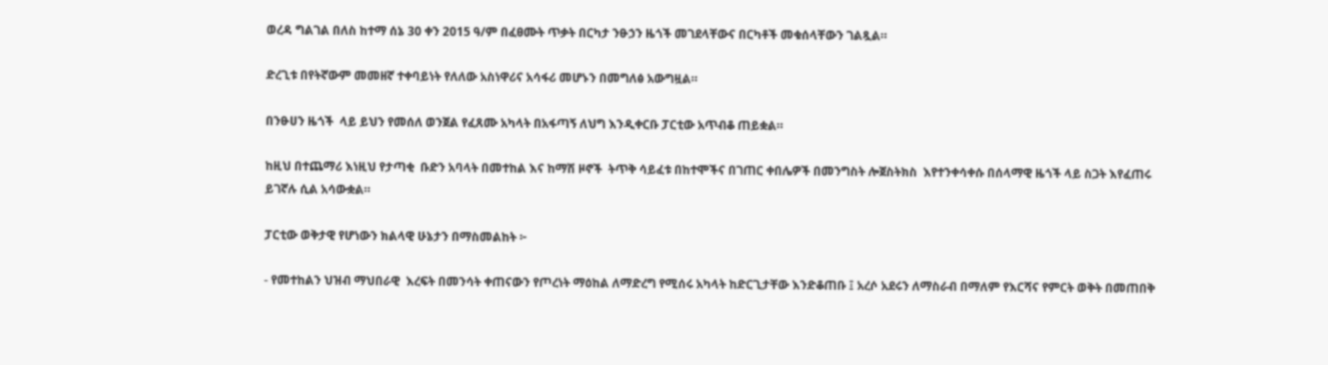ወረዳ ግልገል በለስ ከተማ ሰኔ 30 ቀን 2015 ዓ/ም በፈፀሙት ጥቃት በርካታ ንፁኃን ዜጎች መገደላቸውና በርካቶች መቁሰላቸውን ገልጿል።

ድረጊቱ በየትኛውም መመዘኛ ተቀባይነት የለለው አስነዋሪና አሳፋሪ መሆኑን በመግለፅ አውግዟል።

በንፁሀን ዜጎች  ላይ ይህን የመሰለ ወንጀል የፈጸሙ አካላት በአፋጣኝ ለህግ እንዲቀርቡ ፓርቲው አጥብቆ ጠይቋል።

ከዚህ በተጨማሪ እነዚህ የታጣቂ  ቡድን አባላት በመተከል እና ከማሽ ዞኖች  ትጥቅ ሳይፈቱ በከተሞችና በገጠር ቀበሌዎች በመንግስት ሎጀስትክስ  እየተንቀሳቀሱ በሰላማዊ ዜጎች ላይ ስጋት እየፈጠሩ ይገኛሉ ሲል አሳውቋል።

ፓርቲው ወቅታዊ የሆነውን ክልላዊ ሁኔታን በማስመልከት ፦

- የመተከልን ህዝብ ማህበራዊ  እረፍት በመንሳት ቀጠናውን የጦረነት ማዕከል ለማድረግ የሚሰሩ አካላት ከድርጊታቸው እንድቆጠቡ ፤ አረሶ አደሩን ለማስራብ በማለም የእርሻና የምርት ወቅት በመጠበቅ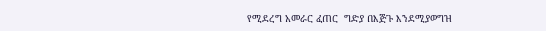የሚደረግ አመራር ፈጠር  ግድያ በእጅጉ እንደሚያወግዝ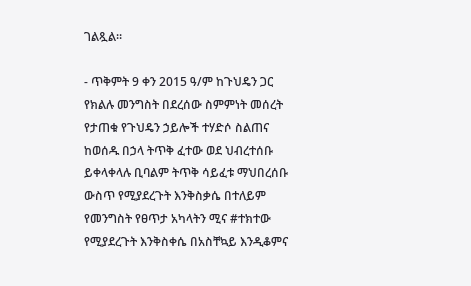ገልጿል።

- ጥቅምት 9 ቀን 2015 ዓ/ም ከጉህዴን ጋር የክልሉ መንግስት በደረሰው ስምምነት መሰረት የታጠቁ የጉህዴን ኃይሎች ተሃድሶ ስልጠና ከወሰዱ በኃላ ትጥቅ ፈተው ወደ ህብረተሰቡ ይቀላቀላሉ ቢባልም ትጥቅ ሳይፈቱ ማህበረሰቡ ውስጥ የሚያደረጉት እንቅስቃሴ በተለይም የመንግስት የፀጥታ አካላትን ሚና #ተክተው የሚያደረጉት እንቅስቀሴ በአስቸኳይ እንዲቆምና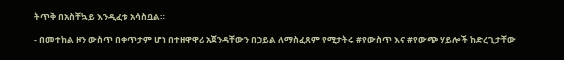ትጥቅ በአስቸኳይ እንዲፈቱ አሳስቧል።

- በመተከል ዞን ውስጥ በቀጥታም ሆነ በተዘዋዋሪ አጀንዳቸውን በኃይል ለማስፈጸም የሚታትሩ #የውስጥ እና #የውጭ ሃይሎች ከድረጊታቸው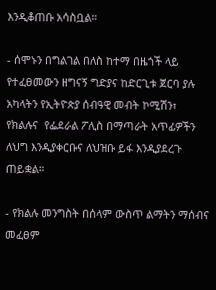እንዲቆጠቡ አሳስቧል።

- ሰሞኑን በግልገል በለስ ከተማ በዜጎች ላይ የተፈፀመውን ዘግናኝ ግድያና ከድርጊቱ ጀርባ ያሉ አካላትን የኢትዮጵያ ሰብዓዊ መብት ኮሚሽን፣ የክልሉና  የፌደራል ፖሊስ በማጣራት አጥፊዎችን ለህግ እንዲያቀርቡና ለህዝቡ ይፋ እንዲያደረጉ ጠይቋል።

- የክልሉ መንግስት በሰላም ውስጥ ልማትን ማሰብና መፈፀም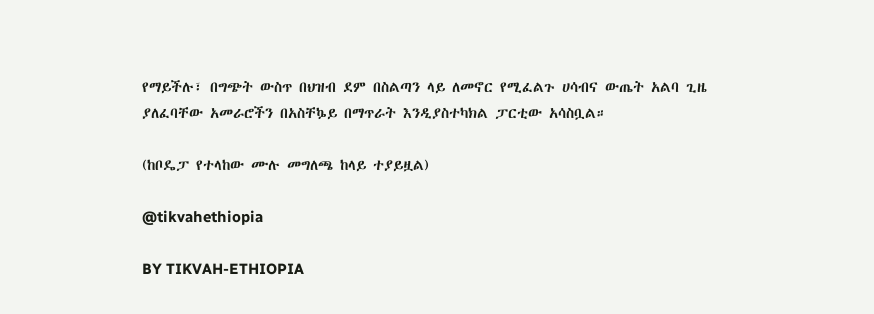የማይችሉ፣ በግጭት ውስጥ በህዝብ ደም በስልጣን ላይ ለመኖር የሚፈልጉ ሀሳብና ውጤት አልባ ጊዜ ያለፈባቸው አመራሮችን በአስቸኴይ በማጥራት እንዲያስተካክል ፓርቲው አሳስቧል።

(ከቦዴፓ የተላከው ሙሉ መግለጫ ከላይ ተያይዟል)

@tikvahethiopia

BY TIKVAH-ETHIOPIA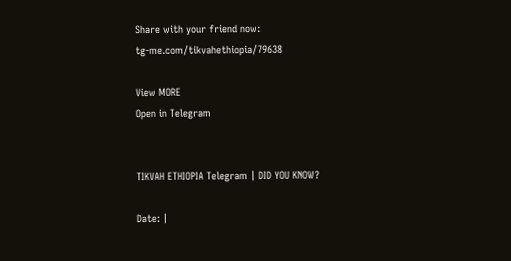Share with your friend now:
tg-me.com/tikvahethiopia/79638

View MORE
Open in Telegram


TIKVAH ETHIOPIA Telegram | DID YOU KNOW?

Date: |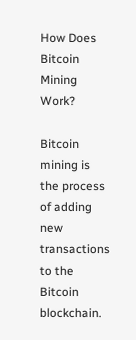How Does Bitcoin Mining Work?

Bitcoin mining is the process of adding new transactions to the Bitcoin blockchain.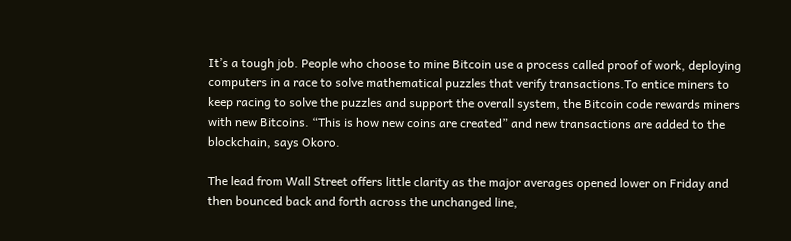It’s a tough job. People who choose to mine Bitcoin use a process called proof of work, deploying computers in a race to solve mathematical puzzles that verify transactions.To entice miners to keep racing to solve the puzzles and support the overall system, the Bitcoin code rewards miners with new Bitcoins. “This is how new coins are created” and new transactions are added to the blockchain, says Okoro.

The lead from Wall Street offers little clarity as the major averages opened lower on Friday and then bounced back and forth across the unchanged line,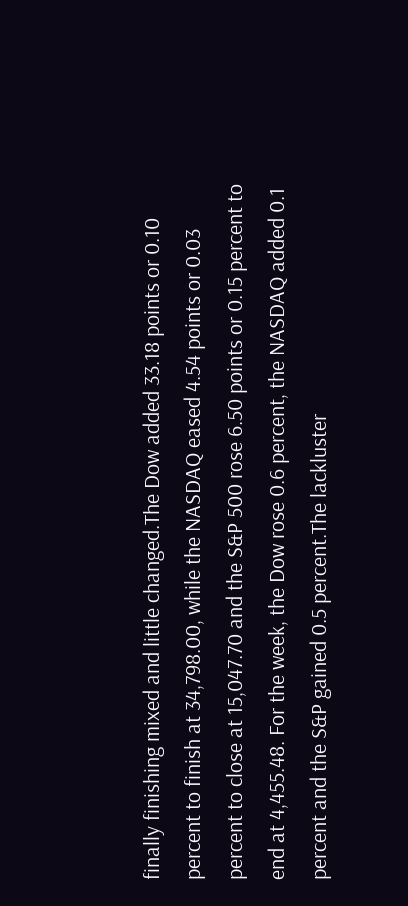finally finishing mixed and little changed.The Dow added 33.18 points or 0.10 percent to finish at 34,798.00, while the NASDAQ eased 4.54 points or 0.03 percent to close at 15,047.70 and the S&P 500 rose 6.50 points or 0.15 percent to end at 4,455.48. For the week, the Dow rose 0.6 percent, the NASDAQ added 0.1 percent and the S&P gained 0.5 percent.The lackluster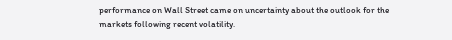performance on Wall Street came on uncertainty about the outlook for the markets following recent volatility.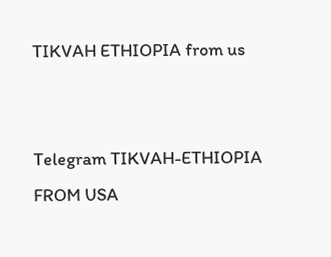TIKVAH ETHIOPIA from us


Telegram TIKVAH-ETHIOPIA
FROM USA